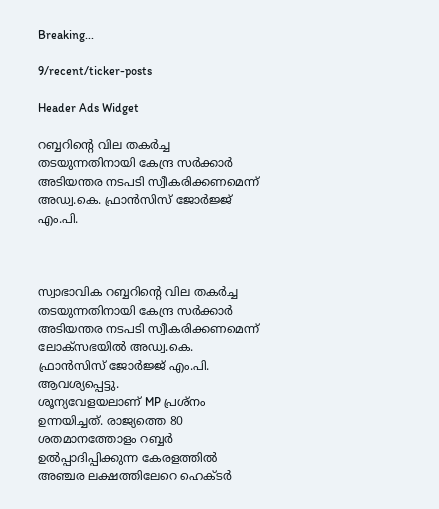Breaking...

9/recent/ticker-posts

Header Ads Widget

റബ്ബറിന്റെ വില തകര്‍ച്ച തടയുന്നതിനായി കേന്ദ്ര സര്‍ക്കാര്‍ അടിയന്തര നടപടി സ്വീകരിക്കണമെന്ന് അഡ്വ.കെ. ഫ്രാന്‍സിസ് ജോര്‍ജ്ജ് എം.പി.



സ്വാഭാവിക റബ്ബറിന്റെ വില തകര്‍ച്ച തടയുന്നതിനായി കേന്ദ്ര സര്‍ക്കാര്‍ അടിയന്തര നടപടി സ്വീകരിക്കണമെന്ന് ലോക്‌സഭയില്‍ അഡ്വ.കെ. ഫ്രാന്‍സിസ് ജോര്‍ജ്ജ് എം.പി. ആവശ്യപ്പെട്ടു.
ശൂന്യവേളയലാണ് MP പ്രശ്‌നം ഉന്നയിച്ചത്. രാജ്യത്തെ 80 ശതമാനത്തോളം റബ്ബര്‍ ഉല്‍പ്പാദിപ്പിക്കുന്ന കേരളത്തില്‍ അഞ്ചര ലക്ഷത്തിലേറെ ഹെക്ടര്‍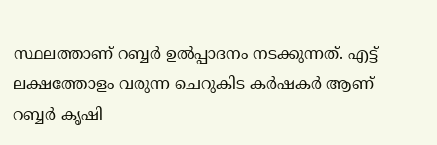സ്ഥലത്താണ് റബ്ബര്‍ ഉല്‍പ്പാദനം നടക്കുന്നത്. എട്ട് ലക്ഷത്തോളം വരുന്ന ചെറുകിട കര്‍ഷകര്‍ ആണ്  റബ്ബര്‍ കൃഷി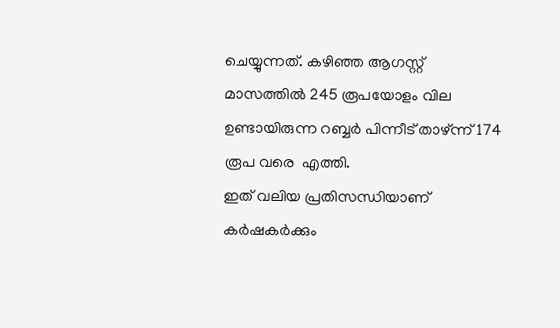ചെയ്യുന്നത്. കഴിഞ്ഞ ആഗസ്റ്റ് മാസത്തില്‍ 245 രൂപയോളം വില ഉണ്ടായിരുന്ന റബ്ബര്‍ പിന്നീട് താഴ്ന്ന് 174 രൂപ വരെ  എത്തി.
ഇത് വലിയ പ്രതിസന്ധിയാണ് കര്‍ഷകര്‍ക്കും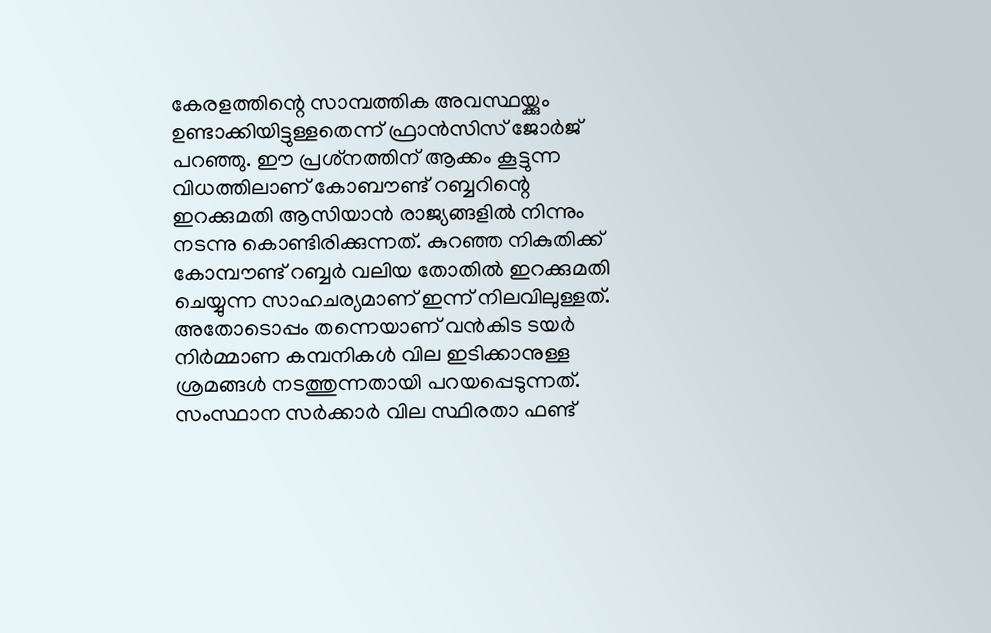കേരളത്തിന്റെ സാമ്പത്തിക അവസ്ഥയ്ക്കും ഉണ്ടാക്കിയിട്ടുള്ളതെന്ന് ഫ്രാന്‍സിസ് ജോര്‍ജ് പറഞ്ഞു. ഈ പ്രശ്‌നത്തിന് ആക്കം കൂട്ടുന്ന വിധത്തിലാണ് കോബൗണ്ട് റബ്ബറിന്റെ ഇറക്കുമതി ആസിയാന്‍ രാജ്യങ്ങളില്‍ നിന്നും  നടന്നു കൊണ്ടിരിക്കുന്നത്. കുറഞ്ഞ നികുതിക്ക് കോമ്പൗണ്ട് റബ്ബര്‍ വലിയ തോതില്‍ ഇറക്കുമതി ചെയ്യുന്ന സാഹചര്യമാണ് ഇന്ന് നിലവിലുള്ളത്. അതോടൊപ്പം തന്നെയാണ് വന്‍കിട ടയര്‍ നിര്‍മ്മാണ കമ്പനികള്‍ വില ഇടിക്കാനുള്ള ശ്രമങ്ങള്‍ നടത്തുന്നതായി പറയപ്പെടുന്നത്. സംസ്ഥാന സര്‍ക്കാര്‍ വില സ്ഥിരതാ ഫണ്ട്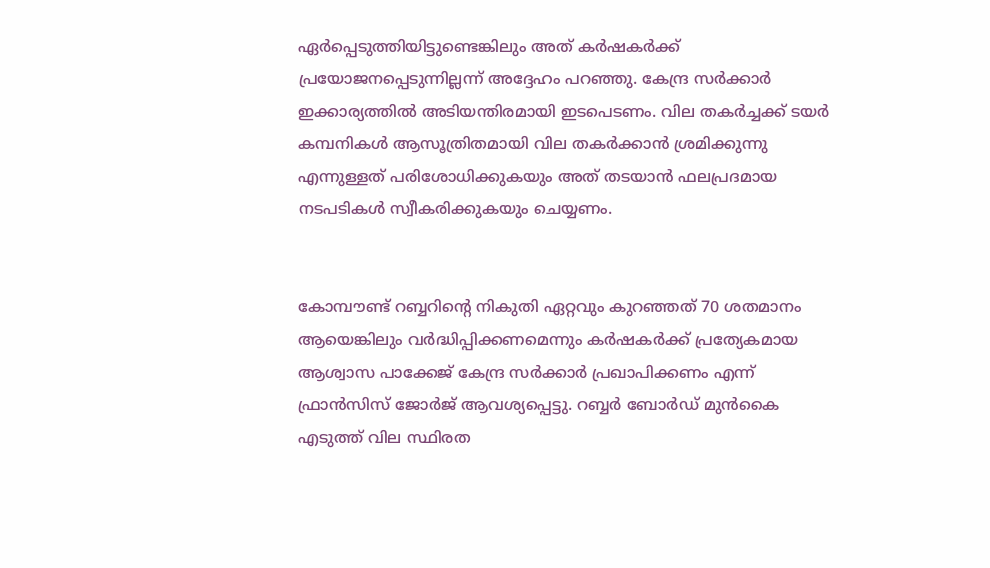ഏര്‍പ്പെടുത്തിയിട്ടുണ്ടെങ്കിലും അത് കര്‍ഷകര്‍ക്ക് പ്രയോജനപ്പെടുന്നില്ലന്ന് അദ്ദേഹം പറഞ്ഞു. കേന്ദ്ര സര്‍ക്കാര്‍ ഇക്കാര്യത്തില്‍ അടിയന്തിരമായി ഇടപെടണം. വില തകര്‍ച്ചക്ക് ടയര്‍ കമ്പനികള്‍ ആസൂത്രിതമായി വില തകര്‍ക്കാന്‍ ശ്രമിക്കുന്നു എന്നുള്ളത് പരിശോധിക്കുകയും അത് തടയാന്‍ ഫലപ്രദമായ നടപടികള്‍ സ്വീകരിക്കുകയും ചെയ്യണം.


കോമ്പൗണ്ട് റബ്ബറിന്റെ നികുതി ഏറ്റവും കുറഞ്ഞത് 70 ശതമാനം ആയെങ്കിലും വര്‍ദ്ധിപ്പിക്കണമെന്നും കര്‍ഷകര്‍ക്ക് പ്രത്യേകമായ ആശ്വാസ പാക്കേജ് കേന്ദ്ര സര്‍ക്കാര്‍ പ്രഖാപിക്കണം എന്ന് ഫ്രാന്‍സിസ് ജോര്‍ജ് ആവശ്യപ്പെട്ടു. റബ്ബര്‍ ബോര്‍ഡ് മുന്‍കൈ എടുത്ത് വില സ്ഥിരത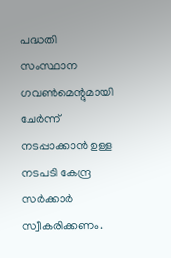പദ്ധതി സംസ്ഥാന ഗവണ്‍മെന്റുമായി ചേര്‍ന്ന് നടപ്പാക്കാന്‍ ഉള്ള നടപടി കേന്ദ്ര സര്‍ക്കാര്‍ സ്വീകരിക്കണം.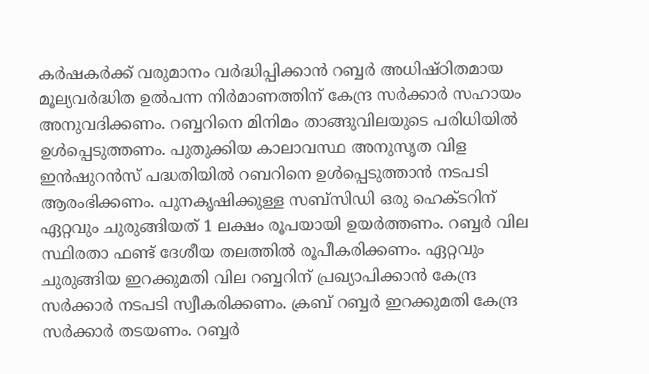കര്‍ഷകര്‍ക്ക് വരുമാനം വര്‍ദ്ധിപ്പിക്കാന്‍ റബ്ബര്‍ അധിഷ്ഠിതമായ  മൂല്യവര്‍ദ്ധിത ഉല്‍പന്ന നിര്‍മാണത്തിന് കേന്ദ്ര സര്‍ക്കാര്‍ സഹായം അനുവദിക്കണം. റബ്ബറിനെ മിനിമം താങ്ങുവിലയുടെ പരിധിയില്‍ ഉള്‍പ്പെടുത്തണം. പുതുക്കിയ കാലാവസ്ഥ അനുസൃത വിള ഇന്‍ഷുറന്‍സ് പദ്ധതിയില്‍ റബറിനെ ഉള്‍പ്പെടുത്താന്‍ നടപടി ആരംഭിക്കണം. പുനകൃഷിക്കുള്ള സബ്‌സിഡി ഒരു ഹെക്ടറിന് ഏറ്റവും ചുരുങ്ങിയത് 1 ലക്ഷം രൂപയായി ഉയര്‍ത്തണം. റബ്ബര്‍ വില സ്ഥിരതാ ഫണ്ട് ദേശീയ തലത്തില്‍ രൂപീകരിക്കണം. ഏറ്റവും ചുരുങ്ങിയ ഇറക്കുമതി വില റബ്ബറിന് പ്രഖ്യാപിക്കാന്‍ കേന്ദ്ര സര്‍ക്കാര്‍ നടപടി സ്വീകരിക്കണം. ക്രബ് റബ്ബര്‍ ഇറക്കുമതി കേന്ദ്ര സര്‍ക്കാര്‍ തടയണം. റബ്ബര്‍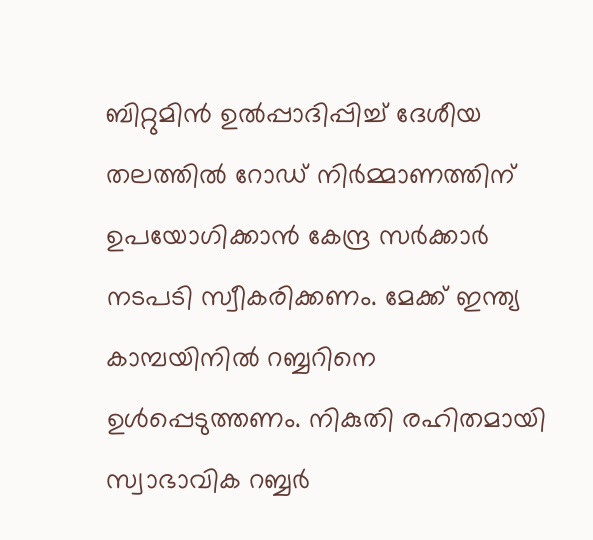ബിറ്റുമിന്‍ ഉല്‍പ്പാദിപ്പിച്ച് ദേശീയ തലത്തില്‍ റോഡ് നിര്‍മ്മാണത്തിന് ഉപയോഗിക്കാന്‍ കേന്ദ്ര സര്‍ക്കാര്‍ നടപടി സ്വീകരിക്കണം. മേക്ക് ഇന്ത്യ കാമ്പയിനില്‍ റബ്ബറിനെ ഉള്‍പ്പെടുത്തണം. നികുതി രഹിതമായി  സ്വാഭാവിക റബ്ബര്‍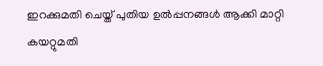ഇറക്കുമതി ചെയ്ത് പുതിയ ഉല്‍പ്പനങ്ങള്‍ ആക്കി മാറ്റി കയറ്റുമതി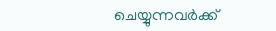ചെയ്യുന്നവര്‍ക്ക്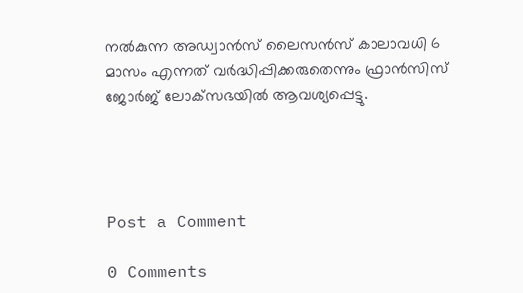നല്‍കുന്ന അഡ്വാന്‍സ് ലൈസന്‍സ് കാലാവധി 6 മാസം എന്നത് വര്‍ദ്ധിപ്പിക്കരുതെന്നും ഫ്രാന്‍സിസ് ജോര്‍ജ് ലോക്‌സഭയില്‍ ആവശ്യപ്പെട്ടു.




Post a Comment

0 Comments